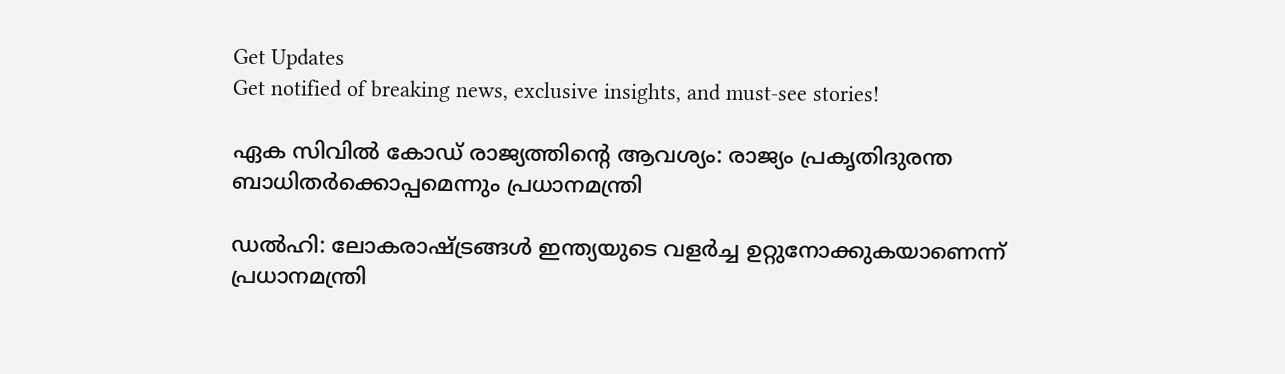Get Updates
Get notified of breaking news, exclusive insights, and must-see stories!

ഏക സിവില്‍ കോഡ് രാജ്യത്തിന്റെ ആവശ്യം: രാജ്യം പ്രകൃതിദുരന്ത ബാധിതർക്കൊപ്പമെന്നും പ്രധാനമന്ത്രി

ഡല്‍ഹി: ലോകരാഷ്ട്രങ്ങള്‍ ഇന്ത്യയുടെ വളർച്ച ഉറ്റുനോക്കുകയാണെന്ന് പ്രധാനമന്ത്രി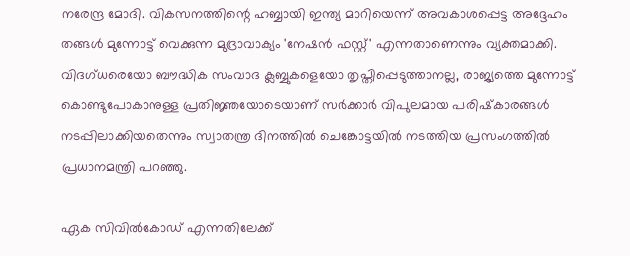നരേന്ദ്ര മോദി. വികസനത്തിന്റെ ഹബ്ബായി ഇന്ത്യ മാറിയെന്ന് അവകാശപ്പെട്ട അദ്ദേഹം തങ്ങള്‍ മുന്നോട്ട് വെക്കുന്ന മുദ്രാവാക്യം 'നേഷന്‍ ഫസ്റ്റ്' എന്നതാണെന്നും വ്യക്തമാക്കി. വിദഗ്ധരെയോ ബൗദ്ധിക സംവാദ ക്ലബ്ബുകളെയോ തൃപ്തിപ്പെടുത്താനല്ല, രാജ്യത്തെ മുന്നോട്ട് കൊണ്ടുപോകാനുള്ള പ്രതിജ്ഞയോടെയാണ് സർക്കാർ വിപുലമായ പരിഷ്‌കാരങ്ങൾ നടപ്പിലാക്കിയതെന്നും സ്വാതന്ത്ര ദിനത്തില്‍ ചെങ്കോട്ടയില്‍ നടത്തിയ പ്രസംഗത്തില്‍ പ്രധാനമന്ത്രി പറഞ്ഞു.

ഏക സിവില്‍കോഡ് എന്നതിലേക്ക്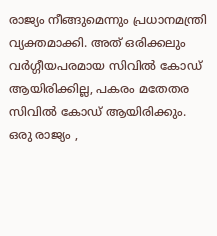രാജ്യം നീങ്ങുമെന്നും പ്രധാനമന്ത്രി വ്യക്തമാക്കി. അത് ഒരിക്കലും വർഗ്ഗീയപരമായ സിവില്‍ കോഡ് ആയിരിക്കില്ല, പകരം മതേതര സിവില്‍ കോഡ് ആയിരിക്കും. ഒരു രാജ്യം ,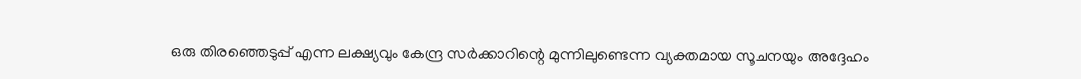ഒരു തിരഞ്ഞെടുപ്പ് എന്ന ലക്ഷ്യവും കേന്ദ്ര സർക്കാറിന്റെ മുന്നിലുണ്ടെന്ന വ്യക്തമായ സൂചനയും അദ്ദേഹം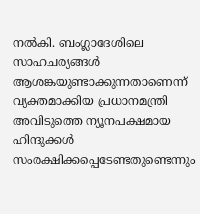നല്‍കി. ബംഗ്ലാദേശിലെ സാഹചര്യങ്ങള്‍ ആശങ്കയുണ്ടാക്കുന്നതാണെന്ന് വ്യക്തമാക്കിയ പ്രധാനമന്ത്രി അവിടുത്തെ ന്യൂനപക്ഷമായ ഹിന്ദുക്കള്‍ സംരക്ഷിക്കപ്പെടേണ്ടതുണ്ടെന്നും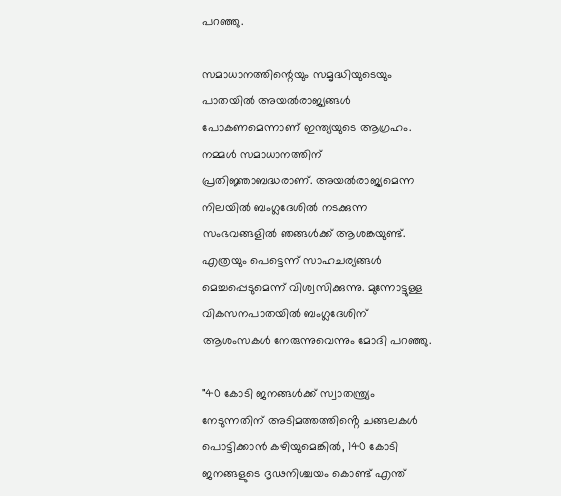പറഞ്ഞു.

സമാധാനത്തിന്റെയും സമൃദ്ധിയുടെയും പാതയിൽ അയൽരാജ്യങ്ങൾ പോകണമെന്നാണ് ഇന്ത്യയുടെ ആഗ്രഹം. നമ്മള്‍ സമാധാനത്തിന് പ്രതിജ്ഞാബദ്ധരാണ്. അയൽരാജ്യമെന്ന നിലയിൽ ബംഗ്ലദേശിൽ നടക്കുന്ന സംഭവങ്ങളിൽ ഞങ്ങൾക്ക് ആശങ്കയുണ്ട്. എത്രയും പെട്ടെന്ന് സാഹചര്യങ്ങൾ മെച്ചപ്പെടുമെന്ന് വിശ്വസിക്കുന്നു. മുന്നോട്ടുള്ള വികസനപാതയിൽ ബംഗ്ലദേശിന് ആശംസകള്‍ നേരുന്നുവെന്നും മോദി പറഞ്ഞു.

"40 കോടി ജനങ്ങൾക്ക് സ്വാതന്ത്ര്യം നേടുന്നതിന് അടിമത്തത്തിൻ്റെ ചങ്ങലകൾ പൊട്ടിക്കാൻ കഴിയുമെങ്കിൽ, 140 കോടി ജനങ്ങളുടെ ദൃഢനിശ്ചയം കൊണ്ട് എന്ത്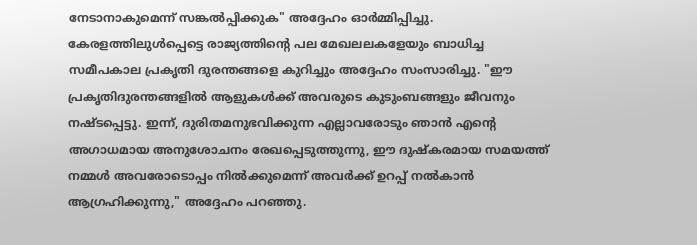നേടാനാകുമെന്ന് സങ്കൽപ്പിക്കുക" അദ്ദേഹം ഓർമ്മിപ്പിച്ചു. കേരളത്തിലുള്‍പ്പെട്ടെ രാജ്യത്തിന്റെ പല മേഖലലകളേയും ബാധിച്ച സമീപകാല പ്രകൃതി ദുരന്തങ്ങളെ കുറിച്ചും അദ്ദേഹം സംസാരിച്ചു. "ഈ പ്രകൃതിദുരന്തങ്ങളിൽ ആളുകൾക്ക് അവരുടെ കുടുംബങ്ങളും ജീവനും നഷ്ടപ്പെട്ടു. ഇന്ന്, ദുരിതമനുഭവിക്കുന്ന എല്ലാവരോടും ഞാൻ എൻ്റെ അഗാധമായ അനുശോചനം രേഖപ്പെടുത്തുന്നു, ഈ ദുഷ്‌കരമായ സമയത്ത് നമ്മള്‍ അവരോടൊപ്പം നിൽക്കുമെന്ന് അവർക്ക് ഉറപ്പ് നൽകാൻ ആഗ്രഹിക്കുന്നു," അദ്ദേഹം പറഞ്ഞു.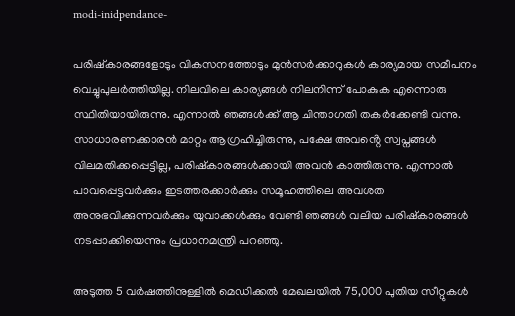modi-inidpendance-

പരിഷ്കാരങ്ങളോടും വികസനത്തോടും മുന്‍സർക്കാറുകള്‍ കാര്യമായ സമീപനം വെച്ചുപുലർത്തിയില്ല. നിലവിലെ കാര്യങ്ങള്‍ നിലനിന്ന് പോകുക എന്നൊരു സ്ഥിതിയായിരുന്നു. എന്നാല്‍ ഞങ്ങള്‍ക്ക് ആ ചിന്താഗതി തകർക്കേണ്ടി വന്നു. സാധാരണക്കാരൻ മാറ്റം ആഗ്രഹിച്ചിരുന്നു, പക്ഷേ അവൻ്റെ സ്വപ്നങ്ങൾ വിലമതിക്കപ്പെട്ടില്ല, പരിഷ്കാരങ്ങൾക്കായി അവൻ കാത്തിരുന്നു. എന്നാല്‍ പാവപ്പെട്ടവർക്കും ഇടത്തരക്കാർക്കും സമൂഹത്തിലെ അവശത അനുഭവിക്കുന്നവർക്കും യുവാക്കൾക്കും വേണ്ടി ഞങ്ങൾ വലിയ പരിഷ്‌കാരങ്ങൾ നടപ്പാക്കിയെന്നും പ്രധാനമന്ത്രി പറഞ്ഞു.

അടുത്ത 5 വർഷത്തിനുള്ളിൽ മെഡിക്കൽ മേഖലയിൽ 75,000 പുതിയ സീറ്റുകൾ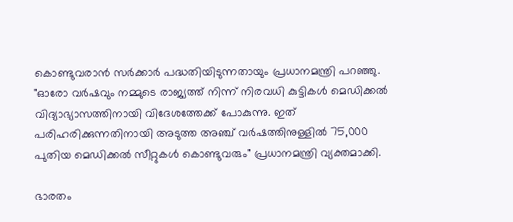കൊണ്ടുവരാൻ സർക്കാർ പദ്ധതിയിടുന്നതായും പ്രധാനമന്ത്രി പറഞ്ഞു. "ഓരോ വർഷവും നമ്മുടെ രാജ്യത്ത് നിന്ന് നിരവധി കുട്ടികൾ മെഡിക്കൽ വിദ്യാഭ്യാസത്തിനായി വിദേശത്തേക്ക് പോകുന്നു. ഇത് പരിഹരിക്കുന്നതിനായി അടുത്ത അഞ്ച് വർഷത്തിനുള്ളിൽ 75,000 പുതിയ മെഡിക്കൽ സീറ്റുകൾ കൊണ്ടുവരും" പ്രധാനമന്ത്രി വ്യക്തമാക്കി.

ഭാരതം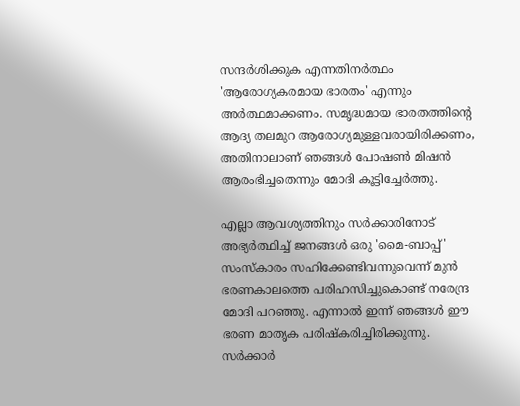സന്ദർശിക്കുക എന്നതിനർത്ഥം 'ആരോഗ്യകരമായ ഭാരതം' എന്നും അർത്ഥമാക്കണം. സമൃദ്ധമായ ഭാരതത്തിൻ്റെ ആദ്യ തലമുറ ആരോഗ്യമുള്ളവരായിരിക്കണം, അതിനാലാണ് ഞങ്ങൾ പോഷണ്‍ മിഷൻ ആരംഭിച്ചതെന്നും മോദി കൂട്ടിച്ചേർത്തു.

എല്ലാ ആവശ്യത്തിനും സർക്കാരിനോട് അഭ്യർത്ഥിച്ച് ജനങ്ങൾ ഒരു 'മൈ-ബാപ്പ്' സംസ്കാരം സഹിക്കേണ്ടിവന്നുവെന്ന് മുൻ ഭരണകാലത്തെ പരിഹസിച്ചുകൊണ്ട് നരേന്ദ്ര മോദി പറഞ്ഞു. എന്നാൽ ഇന്ന് ഞങ്ങൾ ഈ ഭരണ മാതൃക പരിഷ്കരിച്ചിരിക്കുന്നു. സർക്കാർ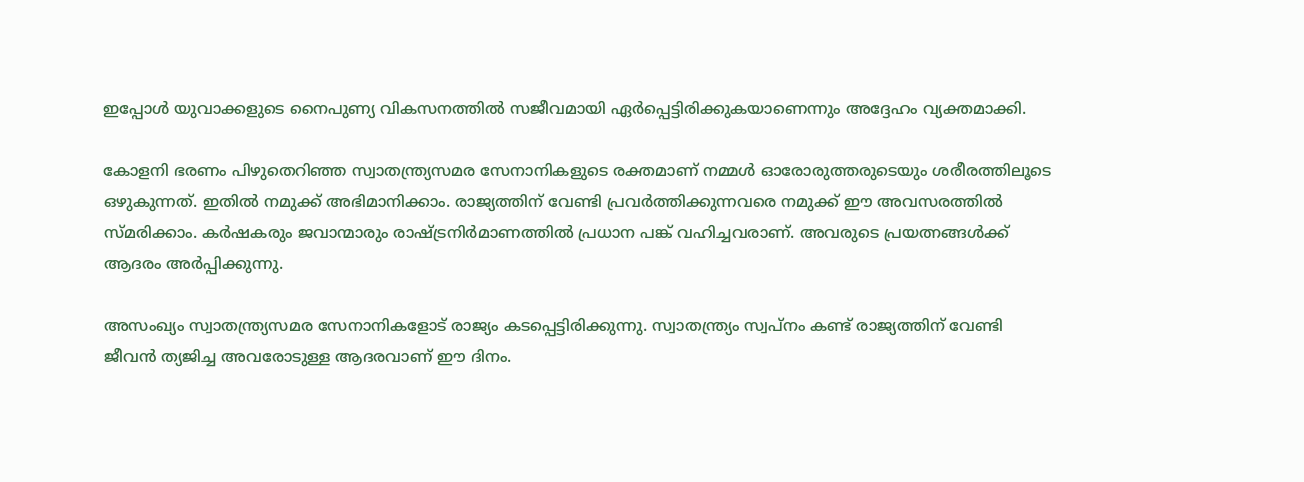ഇപ്പോൾ യുവാക്കളുടെ നൈപുണ്യ വികസനത്തിൽ സജീവമായി ഏർപ്പെട്ടിരിക്കുകയാണെന്നും അദ്ദേഹം വ്യക്തമാക്കി.

കോളനി ഭരണം പിഴുതെറിഞ്ഞ സ്വാതന്ത്ര്യസമര സേനാനികളുടെ രക്തമാണ് നമ്മൾ ഓരോരുത്തരുടെയും ശരീരത്തിലൂടെ ഒഴുകുന്നത്. ഇതിൽ നമുക്ക് അഭിമാനിക്കാം. രാജ്യത്തിന് വേണ്ടി പ്രവർത്തിക്കുന്നവരെ നമുക്ക് ഈ അവസരത്തിൽ സ്മരിക്കാം. കർഷകരും ജവാന്മാരും രാഷ്‌ട്രനിർമാണത്തിൽ പ്രധാന പങ്ക് വഹിച്ചവരാണ്. അവരുടെ പ്രയത്നങ്ങള്‍ക്ക് ആദരം അർപ്പിക്കുന്നു.

അസംഖ്യം സ്വാതന്ത്ര്യസമര സേനാനികളോട് രാജ്യം കടപ്പെട്ടിരിക്കുന്നു. സ്വാതന്ത്ര്യം സ്വപ്നം കണ്ട് രാജ്യത്തിന് വേണ്ടി ജീവൻ ത്യജിച്ച അവരോടുള്ള ആദരവാണ് ഈ ദിനം.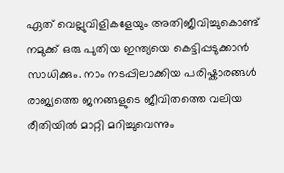ഏത് വെല്ലുവിളികളേയും അതിജീവിച്ചുകൊണ്ട് നമുക്ക് ഒരു പുതിയ ഇന്ത്യയെ കെട്ടിപ്പടുക്കാന്‍ സാധിക്കും. നാം നടപ്പിലാക്കിയ പരിഷ്കാരങ്ങള്‍ രാജ്യത്തെ ജനങ്ങളുടെ ജീവിതത്തെ വലിയ രീതിയില്‍ മാറ്റി മറിച്ചുവെന്നും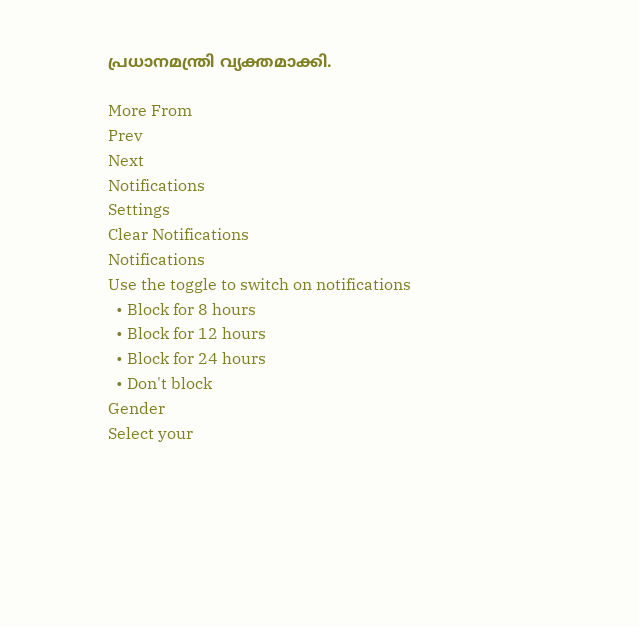പ്രധാനമന്ത്രി വ്യക്തമാക്കി.

More From
Prev
Next
Notifications
Settings
Clear Notifications
Notifications
Use the toggle to switch on notifications
  • Block for 8 hours
  • Block for 12 hours
  • Block for 24 hours
  • Don't block
Gender
Select your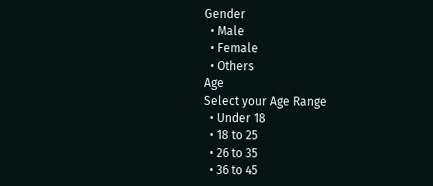Gender
  • Male
  • Female
  • Others
Age
Select your Age Range
  • Under 18
  • 18 to 25
  • 26 to 35
  • 36 to 45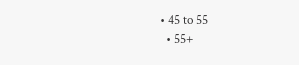• 45 to 55
  • 55+